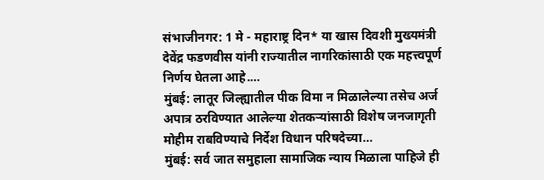संभाजीनगर: 1 मे - महाराष्ट्र दिन* या खास दिवशी मुख्यमंत्री देवेंद्र फडणवीस यांनी राज्यातील नागरिकांसाठी एक महत्त्वपूर्ण निर्णय घेतला आहे.…
मुंबई: लातूर जिल्ह्यातील पीक विमा न मिळालेल्या तसेच अर्ज अपात्र ठरविण्यात आलेल्या शेतकऱ्यांसाठी विशेष जनजागृती मोहीम राबविण्याचे निर्देश विधान परिषदेच्या…
मुंबई: सर्व जात समुहाला सामाजिक न्याय मिळाला पाहिजे ही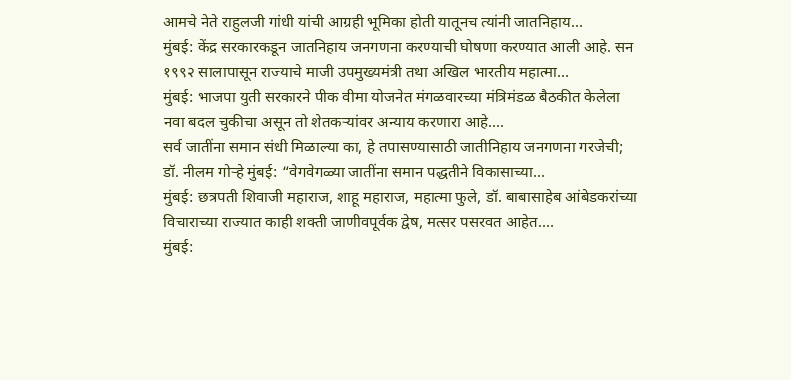आमचे नेते राहुलजी गांधी यांची आग्रही भूमिका होती यातूनच त्यांनी जातनिहाय…
मुंबई: केंद्र सरकारकडून जातनिहाय जनगणना करण्याची घोषणा करण्यात आली आहे. सन १९९२ सालापासून राज्याचे माजी उपमुख्यमंत्री तथा अखिल भारतीय महात्मा…
मुंबई: भाजपा युती सरकारने पीक वीमा योजनेत मंगळवारच्या मंत्रिमंडळ बैठकीत केलेला नवा बदल चुकीचा असून तो शेतकऱ्यांवर अन्याय करणारा आहे.…
सर्व जातींना समान संधी मिळाल्या का, हे तपासण्यासाठी जातीनिहाय जनगणना गरजेची; डॉ. नीलम गोऱ्हे मुंबई: “वेगवेगळ्या जातींना समान पद्धतीने विकासाच्या…
मुंबई: छत्रपती शिवाजी महाराज, शाहू महाराज, महात्मा फुले, डॉ. बाबासाहेब आंबेडकरांच्या विचाराच्या राज्यात काही शक्ती जाणीवपूर्वक द्वेष, मत्सर पसरवत आहेत.…
मुंबई: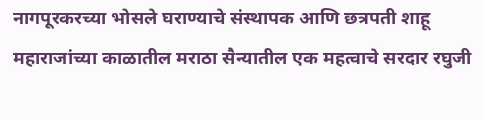नागपूरकरच्या भोसले घराण्याचे संस्थापक आणि छत्रपती शाहू महाराजांच्या काळातील मराठा सैन्यातील एक महत्वाचे सरदार रघुजी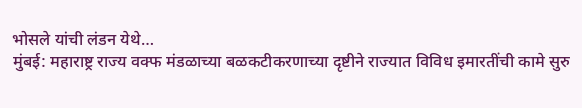भोसले यांची लंडन येथे…
मुंबई: महाराष्ट्र राज्य वक्फ मंडळाच्या बळकटीकरणाच्या दृष्टीने राज्यात विविध इमारतींची कामे सुरु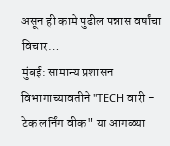असून ही कामे पुढील पन्नास वर्षांचा विचार…
मुंबई: सामान्य प्रशासन विभागाच्यावतीने "TECH वारी - टेक लर्निंग वीक" या आगळ्या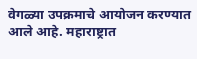वेगळ्या उपक्रमाचे आयोजन करण्यात आले आहे. महाराष्ट्रात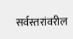सर्वस्तरांवरील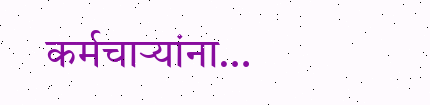कर्मचाऱ्यांना…